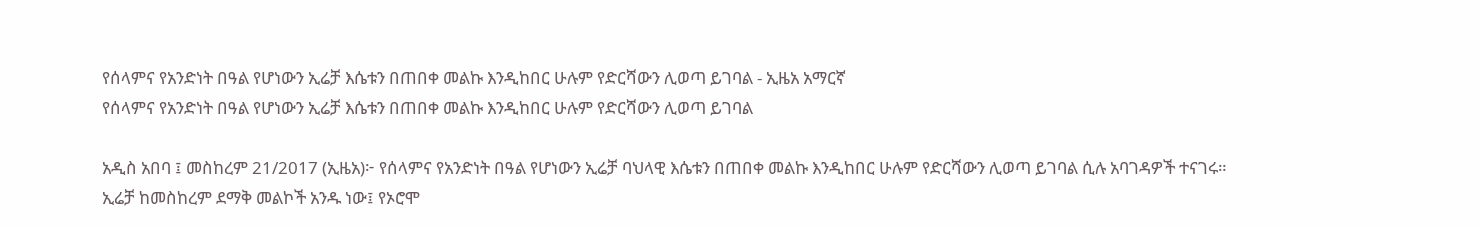የሰላምና የአንድነት በዓል የሆነውን ኢሬቻ እሴቱን በጠበቀ መልኩ እንዲከበር ሁሉም የድርሻውን ሊወጣ ይገባል - ኢዜአ አማርኛ
የሰላምና የአንድነት በዓል የሆነውን ኢሬቻ እሴቱን በጠበቀ መልኩ እንዲከበር ሁሉም የድርሻውን ሊወጣ ይገባል

አዲስ አበባ ፤ መስከረም 21/2017 (ኢዜአ)፦ የሰላምና የአንድነት በዓል የሆነውን ኢሬቻ ባህላዊ እሴቱን በጠበቀ መልኩ እንዲከበር ሁሉም የድርሻውን ሊወጣ ይገባል ሲሉ አባገዳዎች ተናገሩ።
ኢሬቻ ከመስከረም ደማቅ መልኮች አንዱ ነው፤ የኦሮሞ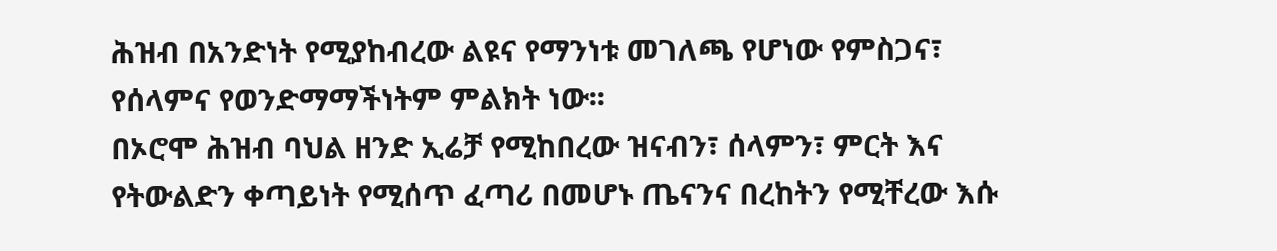ሕዝብ በአንድነት የሚያከብረው ልዩና የማንነቱ መገለጫ የሆነው የምስጋና፣ የሰላምና የወንድማማችነትም ምልክት ነው፡፡
በኦሮሞ ሕዝብ ባህል ዘንድ ኢሬቻ የሚከበረው ዝናብን፣ ሰላምን፣ ምርት እና የትውልድን ቀጣይነት የሚሰጥ ፈጣሪ በመሆኑ ጤናንና በረከትን የሚቸረው እሱ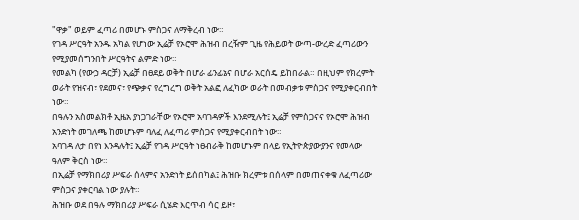"ዋቃ" ወይም ፈጣሪ በመሆኑ ምስጋና ለማቅረብ ነው።
የገዳ ሥርዓት አንዱ አካል የሆነው ኢሬቻ የኦሮሞ ሕዝብ በረዥም ጊዜ የሕይወት ውጣ-ውረድ ፈጣሪውን የሚያመሰግንበት ሥርዓትና ልምድ ነው።
የመልካ (የውኃ ዳርቻ) ኢሬቻ በፀደይ ወቅት በሆራ ፊንፊኔና በሆራ አርሰዴ ይከበራል። በዚህም የክረምት ወራት የዝናብ፣ የደመና፣ የጭቃና የረግረግ ወቅት አልፎ ለፈካው ወራት በመብቃቱ ምስጋና የሚያቀርብበት ነው።
በዓሉን አስመልክቶ ኢዜአ ያነጋገራቸው የኦሮሞ አባገዳዎች እንደሚሉት፤ ኢሬቻ የምስጋናና የኦሮሞ ሕዝብ አንድነት መገለጫ ከመሆኑም ባለፈ ለፈጣሪ ምስጋና የሚያቀርብበት ነው።
አባገዳ ለታ በየነ እንዳሉት፤ ኢሬቻ የገዳ ሥርዓት ነፀብራቅ ከመሆኑም በላይ የኢትዮጵያውያንና የመላው ዓለም ቅርስ ነው።
በኢሬቻ የማክበሪያ ሥፍራ ሰላምና አንድነት ይሰበካል፤ ሕዝቡ ክረምቱ በሰላም በመጠናቀቁ ለፈጣሪው ምስጋና ያቀርባል ነው ያሉት።
ሕዝቡ ወደ በዓሉ ማክበሪያ ሥፍራ ሲሄድ እርጥብ ሳር ይዞ፣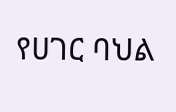የሀገር ባህል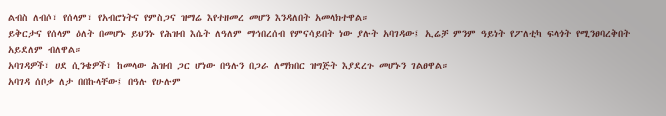ልብስ ለብሶ፣ የሰላም፣ የአብሮነትና የምስጋና ዝማሬ እየተዘመረ መሆን እንዳለበት አመላክተዋል።
ይቅርታና የሰላም ዕለት በመሆኑ ይህንኑ የሕዝብ እሴት ለዓለም ማኅበረሰብ የምናሳይበት ነው ያሉት አባገዳው፤ ኢሬቻ ምንም ዓይነት የፖለቲካ ፍላጎት የሚንፀባረቅበት አይደለም ብለዋል።
አባገዳዎች፣ ሀደ ሲንቄዎች፣ ከመላው ሕዝብ ጋር ሆነው በዓሉን በጋራ ለማክበር ዝግጅት እያደረጉ መሆኑን ገልፀዋል።
አባገዳ ሰቦቃ ለታ በበኩላቸው፤ በዓሉ የሁሉም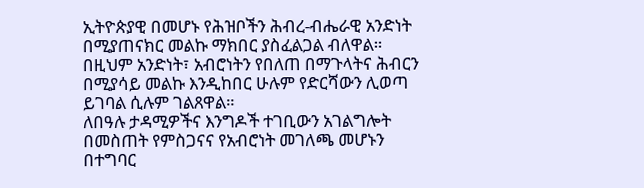ኢትዮጵያዊ በመሆኑ የሕዝቦችን ሕብረ-ብሔራዊ አንድነት በሚያጠናክር መልኩ ማክበር ያስፈልጋል ብለዋል።
በዚህም አንድነት፣ አብሮነትን የበለጠ በማጉላትና ሕብርን በሚያሳይ መልኩ እንዲከበር ሁሉም የድርሻውን ሊወጣ ይገባል ሲሉም ገልጸዋል።
ለበዓሉ ታዳሚዎችና እንግዶች ተገቢውን አገልግሎት በመስጠት የምስጋናና የአብሮነት መገለጫ መሆኑን በተግባር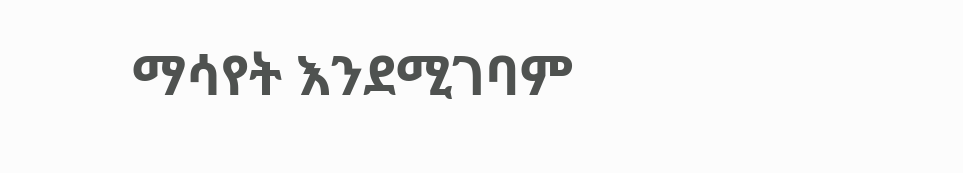ማሳየት እንደሚገባም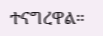ተናግረዋል።